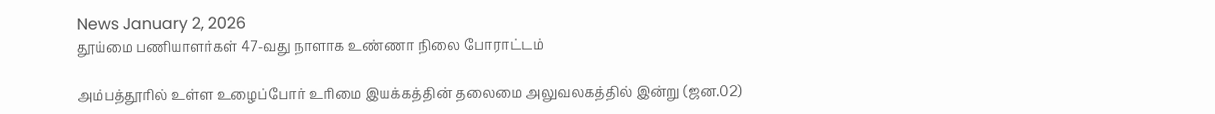News January 2, 2026
தூய்மை பணியாளர்கள் 47-வது நாளாக உண்ணா நிலை போராட்டம்

அம்பத்தூரில் உள்ள உழைப்போர் உரிமை இயக்கத்தின் தலைமை அலுவலகத்தில் இன்று (ஜன.02)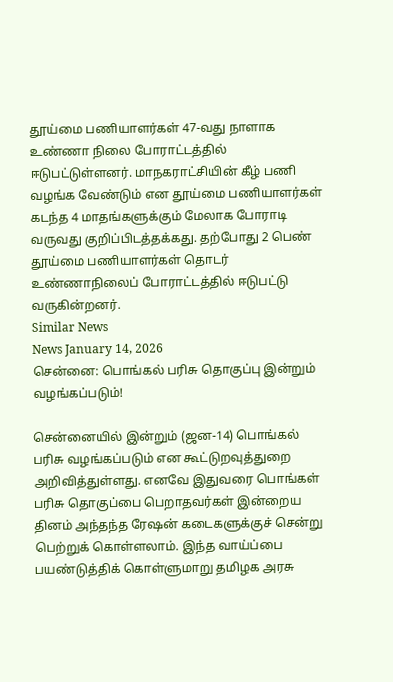தூய்மை பணியாளர்கள் 47-வது நாளாக உண்ணா நிலை போராட்டத்தில் ஈடுபட்டுள்ளனர். மாநகராட்சியின் கீழ் பணி வழங்க வேண்டும் என தூய்மை பணியாளர்கள் கடந்த 4 மாதங்களுக்கும் மேலாக போராடி வருவது குறிப்பிடத்தக்கது. தற்போது 2 பெண் தூய்மை பணியாளர்கள் தொடர் உண்ணாநிலைப் போராட்டத்தில் ஈடுபட்டு வருகின்றனர்.
Similar News
News January 14, 2026
சென்னை: பொங்கல் பரிசு தொகுப்பு இன்றும் வழங்கப்படும்!

சென்னையில் இன்றும் (ஜன-14) பொங்கல் பரிசு வழங்கப்படும் என கூட்டுறவுத்துறை அறிவித்துள்ளது. எனவே இதுவரை பொங்கள் பரிசு தொகுப்பை பெறாதவர்கள் இன்றைய தினம் அந்தந்த ரேஷன் கடைகளுக்குச் சென்று பெற்றுக் கொள்ளலாம். இந்த வாய்ப்பை பயண்டுத்திக் கொள்ளுமாறு தமிழக அரசு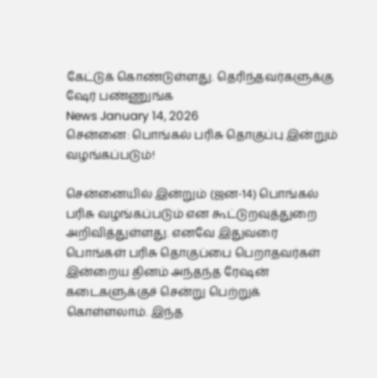கேட்டுக் கொண்டுள்ளது. தெரிந்தவர்களுக்கு ஷேர் பண்ணுங்க
News January 14, 2026
சென்னை: பொங்கல் பரிசு தொகுப்பு இன்றும் வழங்கப்படும்!

சென்னையில் இன்றும் (ஜன-14) பொங்கல் பரிசு வழங்கப்படும் என கூட்டுறவுத்துறை அறிவித்துள்ளது. எனவே இதுவரை பொங்கள் பரிசு தொகுப்பை பெறாதவர்கள் இன்றைய தினம் அந்தந்த ரேஷன் கடைகளுக்குச் சென்று பெற்றுக் கொள்ளலாம். இந்த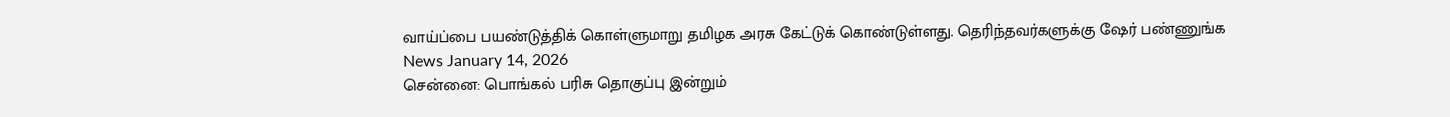வாய்ப்பை பயண்டுத்திக் கொள்ளுமாறு தமிழக அரசு கேட்டுக் கொண்டுள்ளது. தெரிந்தவர்களுக்கு ஷேர் பண்ணுங்க
News January 14, 2026
சென்னை: பொங்கல் பரிசு தொகுப்பு இன்றும்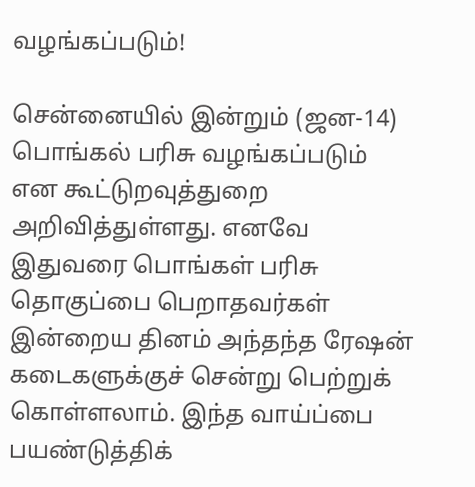வழங்கப்படும்!

சென்னையில் இன்றும் (ஜன-14) பொங்கல் பரிசு வழங்கப்படும் என கூட்டுறவுத்துறை அறிவித்துள்ளது. எனவே இதுவரை பொங்கள் பரிசு தொகுப்பை பெறாதவர்கள் இன்றைய தினம் அந்தந்த ரேஷன் கடைகளுக்குச் சென்று பெற்றுக் கொள்ளலாம். இந்த வாய்ப்பை பயண்டுத்திக்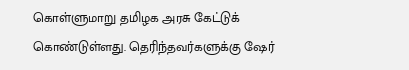கொள்ளுமாறு தமிழக அரசு கேட்டுக் கொண்டுள்ளது. தெரிந்தவர்களுக்கு ஷேர்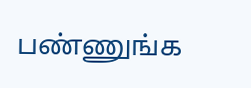பண்ணுங்க